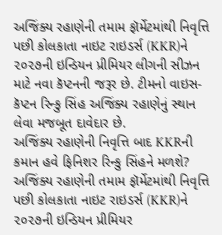અજિંક્ય રહાણેની તમામ ફૉર્મેટમાંથી નિવૃત્તિ પછી કોલકાતા નાઇટ રાઇડર્સ (KKR)ને ૨૦૨૭ની ઇન્ડિયન પ્રીમિયર લીગની સીઝન માટે નવા કૅપ્ટનની જરૂર છે. ટીમનો વાઇસ-કૅપ્ટન રિન્કુ સિંહ અજિંક્ય રહાણેનું સ્થાન લેવા મજબૂત દાવેદાર છે.
અજિંક્ય રહાણેની નિવૃત્તિ બાદ KKRની કમાન હવે ફિનિશર રિન્કુ સિંહને મળશે?
અજિંક્ય રહાણેની તમામ ફૉર્મેટમાંથી નિવૃત્તિ પછી કોલકાતા નાઇટ રાઇડર્સ (KKR)ને ૨૦૨૭ની ઇન્ડિયન પ્રીમિયર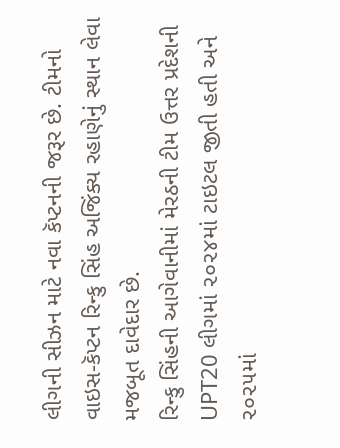લીગની સીઝન માટે નવા કૅપ્ટનની જરૂર છે. ટીમનો વાઇસ-કૅપ્ટન રિન્કુ સિંહ અજિંક્ય રહાણેનું સ્થાન લેવા મજબૂત દાવેદાર છે.
રિન્કુ સિંહની આગેવાનીમાં મેરઠની ટીમ ઉત્તર પ્રદેશની UPT20 લીગમાં ૨૦૨૪માં ટાઇટલ જીતી હતી અને ૨૦૨૫માં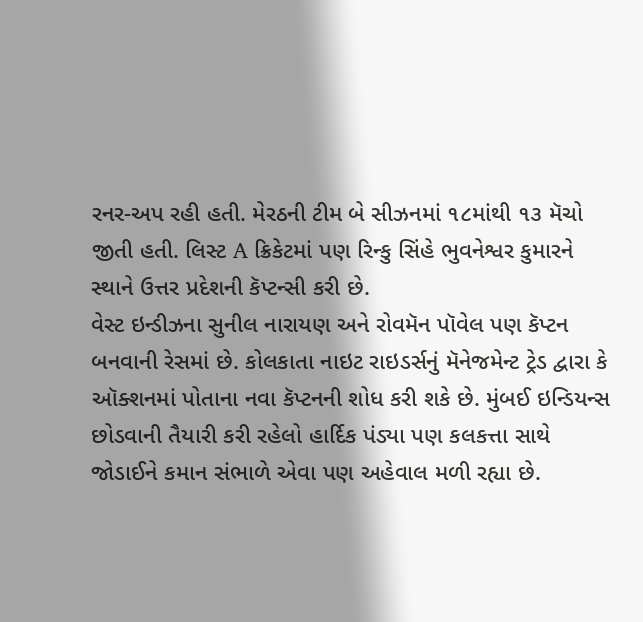રનર-અપ રહી હતી. મેરઠની ટીમ બે સીઝનમાં ૧૮માંથી ૧૩ મૅચો જીતી હતી. લિસ્ટ A ક્રિકેટમાં પણ રિન્કુ સિંહે ભુવનેશ્વર કુમારને સ્થાને ઉત્તર પ્રદેશની કૅપ્ટન્સી કરી છે.
વેસ્ટ ઇન્ડીઝના સુનીલ નારાયણ અને રોવમૅન પૉવેલ પણ કૅપ્ટન બનવાની રેસમાં છે. કોલકાતા નાઇટ રાઇડર્સનું મૅનેજમેન્ટ ટ્રેડ દ્વારા કે ઑક્શનમાં પોતાના નવા કૅપ્ટનની શોધ કરી શકે છે. મુંબઈ ઇન્ડિયન્સ છોડવાની તૈયારી કરી રહેલો હાર્દિક પંડ્યા પણ કલકત્તા સાથે જોડાઈને કમાન સંભાળે એવા પણ અહેવાલ મળી રહ્યા છે.